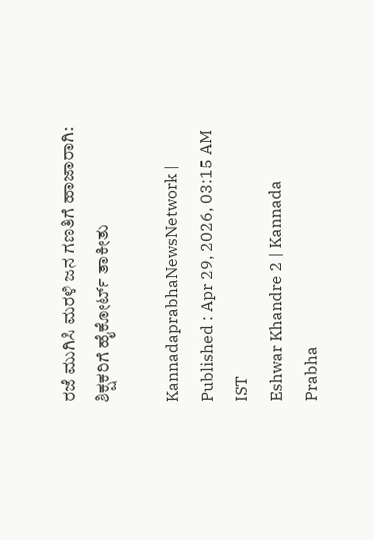ರಜೆ ಮುಗಿಸಿ ಮರಳಿ ಜನ ಗಣತಿಗೆ ಹಾಜಾರಾಗಿ: ಶಿಕ್ಷಕರಿಗೆ ಹೈಕೋರ್ಟ್‌ ತಾಕೀತು

KannadaprabhaNewsNetwork |
Published : Apr 29, 2026, 03:15 AM IST
Eshwar Khandre 2 | Kannada Prabha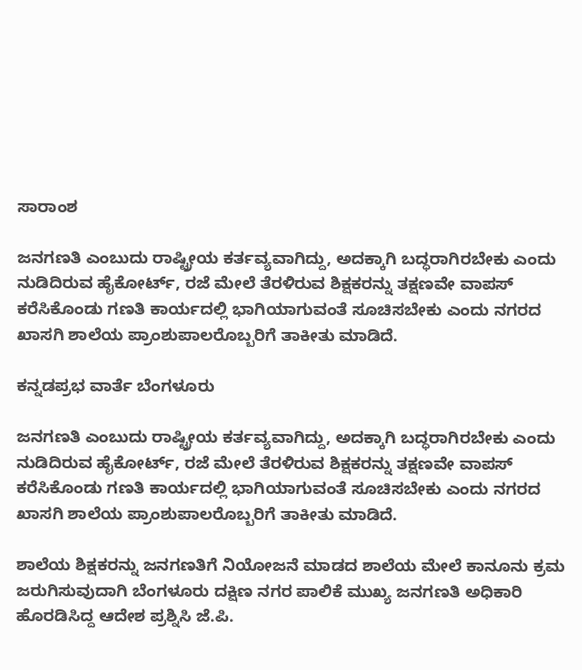ಸಾರಾಂಶ

ಜನಗಣತಿ ಎಂಬುದು ರಾಷ್ಟ್ರೀಯ ಕರ್ತವ್ಯವಾಗಿದ್ದು, ಅದಕ್ಕಾಗಿ ಬದ್ಧರಾಗಿರಬೇಕು ಎಂದು ನುಡಿದಿರುವ ಹೈಕೋರ್ಟ್, ರಜೆ ಮೇಲೆ ತೆರಳಿರುವ ಶಿಕ್ಷಕರನ್ನು ತಕ್ಷಣವೇ ವಾಪಸ್‌ ಕರೆಸಿಕೊಂಡು ಗಣತಿ ಕಾರ್ಯದಲ್ಲಿ ಭಾಗಿಯಾಗುವಂತೆ ಸೂಚಿಸಬೇಕು ಎಂದು ನಗರದ ಖಾಸಗಿ ಶಾಲೆಯ ಪ್ರಾಂಶುಪಾಲರೊಬ್ಬರಿಗೆ ತಾಕೀತು ಮಾಡಿದೆ.

ಕನ್ನಡಪ್ರಭ ವಾರ್ತೆ ಬೆಂಗಳೂರು

ಜನಗಣತಿ ಎಂಬುದು ರಾಷ್ಟ್ರೀಯ ಕರ್ತವ್ಯವಾಗಿದ್ದು, ಅದಕ್ಕಾಗಿ ಬದ್ಧರಾಗಿರಬೇಕು ಎಂದು ನುಡಿದಿರುವ ಹೈಕೋರ್ಟ್, ರಜೆ ಮೇಲೆ ತೆರಳಿರುವ ಶಿಕ್ಷಕರನ್ನು ತಕ್ಷಣವೇ ವಾಪಸ್‌ ಕರೆಸಿಕೊಂಡು ಗಣತಿ ಕಾರ್ಯದಲ್ಲಿ ಭಾಗಿಯಾಗುವಂತೆ ಸೂಚಿಸಬೇಕು ಎಂದು ನಗರದ ಖಾಸಗಿ ಶಾಲೆಯ ಪ್ರಾಂಶುಪಾಲರೊಬ್ಬರಿಗೆ ತಾಕೀತು ಮಾಡಿದೆ.

ಶಾಲೆಯ ಶಿಕ್ಷಕರನ್ನು ಜನಗಣತಿಗೆ ನಿಯೋಜನೆ ಮಾಡದ ಶಾಲೆಯ ಮೇಲೆ ಕಾನೂನು ಕ್ರಮ ಜರುಗಿಸುವುದಾಗಿ ಬೆಂಗಳೂರು ದಕ್ಷಿಣ ನಗರ ಪಾಲಿಕೆ ಮುಖ್ಯ ಜನಗಣತಿ ಅಧಿಕಾರಿ ಹೊರಡಿಸಿದ್ದ ಆದೇಶ ಪ್ರಶ್ನಿಸಿ ಜೆ.ಪಿ.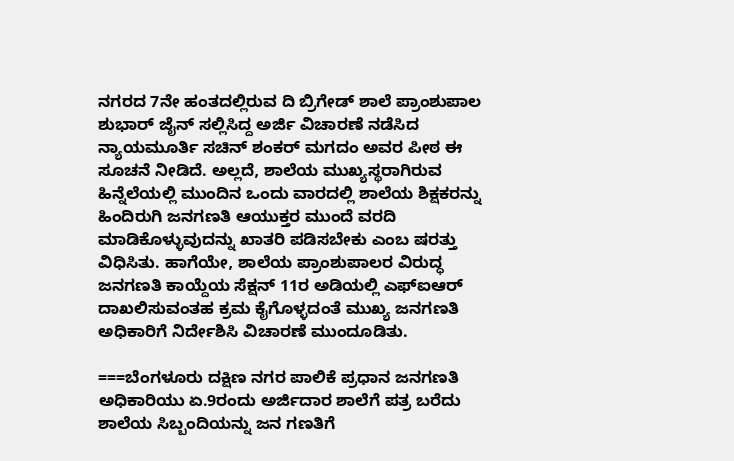ನಗರದ 7ನೇ ಹಂತದಲ್ಲಿರುವ ದಿ ಬ್ರಿಗೇಡ್ ಶಾಲೆ ಪ್ರಾಂಶುಪಾಲ ಶುಭಾರ್ ಜೈನ್ ಸಲ್ಲಿಸಿದ್ದ ಅರ್ಜಿ ವಿಚಾರಣೆ ನಡೆಸಿದ ನ್ಯಾಯಮೂರ್ತಿ ಸಚಿನ್ ಶಂಕರ್ ಮಗದಂ ಅವರ ಪೀಠ ಈ ಸೂಚನೆ ನೀಡಿದೆ. ಅಲ್ಲದೆ, ಶಾಲೆಯ ಮುಖ್ಯಸ್ಥರಾಗಿರುವ ಹಿನ್ನೆಲೆಯಲ್ಲಿ ಮುಂದಿನ ಒಂದು ವಾರದಲ್ಲಿ ಶಾಲೆಯ ಶಿಕ್ಷಕರನ್ನು ಹಿಂದಿರುಗಿ ಜನಗಣತಿ ಆಯುಕ್ತರ ಮುಂದೆ ವರದಿ ಮಾಡಿಕೊಳ್ಳುವುದನ್ನು ಖಾತರಿ ಪಡಿಸಬೇಕು ಎಂಬ ಷರತ್ತು ವಿಧಿಸಿತು. ಹಾಗೆಯೇ, ಶಾಲೆಯ ಪ್ರಾಂಶುಪಾಲರ ವಿರುದ್ಧ ಜನಗಣತಿ ಕಾಯ್ದೆಯ ಸೆಕ್ಷನ್ 11ರ ಅಡಿಯಲ್ಲಿ ಎಫ್ಐಆರ್ ದಾಖಲಿಸುವಂತಹ ಕ್ರಮ ಕೈಗೊಳ್ಳದಂತೆ ಮುಖ್ಯ ಜನಗಣತಿ ಅಧಿಕಾರಿಗೆ ನಿರ್ದೇಶಿಸಿ ವಿಚಾರಣೆ ಮುಂದೂಡಿತು.

===ಬೆಂಗಳೂರು ದಕ್ಷಿಣ ನಗರ ಪಾಲಿಕೆ ಪ್ರಧಾನ ಜನಗಣತಿ ಅಧಿಕಾರಿಯು ಏ.9ರಂದು ಅರ್ಜಿದಾರ ಶಾಲೆಗೆ ಪತ್ರ ಬರೆದು ಶಾಲೆಯ ಸಿಬ್ಬಂದಿಯನ್ನು ಜನ ಗಣತಿಗೆ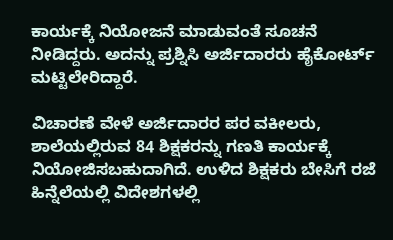ಕಾರ್ಯಕ್ಕೆ ನಿಯೋಜನೆ ಮಾಡುವಂತೆ ಸೂಚನೆ ನೀಡಿದ್ದರು. ಅದನ್ನು ಪ್ರಶ್ನಿಸಿ ಅರ್ಜಿದಾರರು ಹೈಕೋರ್ಟ್ ಮಟ್ಟಿಲೇರಿದ್ದಾರೆ.

ವಿಚಾರಣೆ ವೇಳೆ ಅರ್ಜಿದಾರರ ಪರ ವಕೀಲರು, ಶಾಲೆಯಲ್ಲಿರುವ 84 ಶಿಕ್ಷಕರನ್ನು ಗಣತಿ ಕಾರ್ಯಕ್ಕೆ ನಿಯೋಜಿಸಬಹುದಾಗಿದೆ. ಉಳಿದ ಶಿಕ್ಷಕರು ಬೇಸಿಗೆ ರಜೆ ಹಿನ್ನೆಲೆಯಲ್ಲಿ ವಿದೇಶಗಳಲ್ಲಿ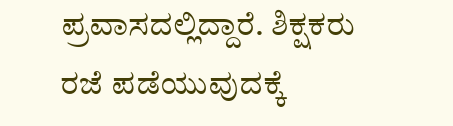ಪ್ರವಾಸದಲ್ಲಿದ್ದಾರೆ. ಶಿಕ್ಷಕರು ರಜೆ ಪಡೆಯುವುದಕ್ಕೆ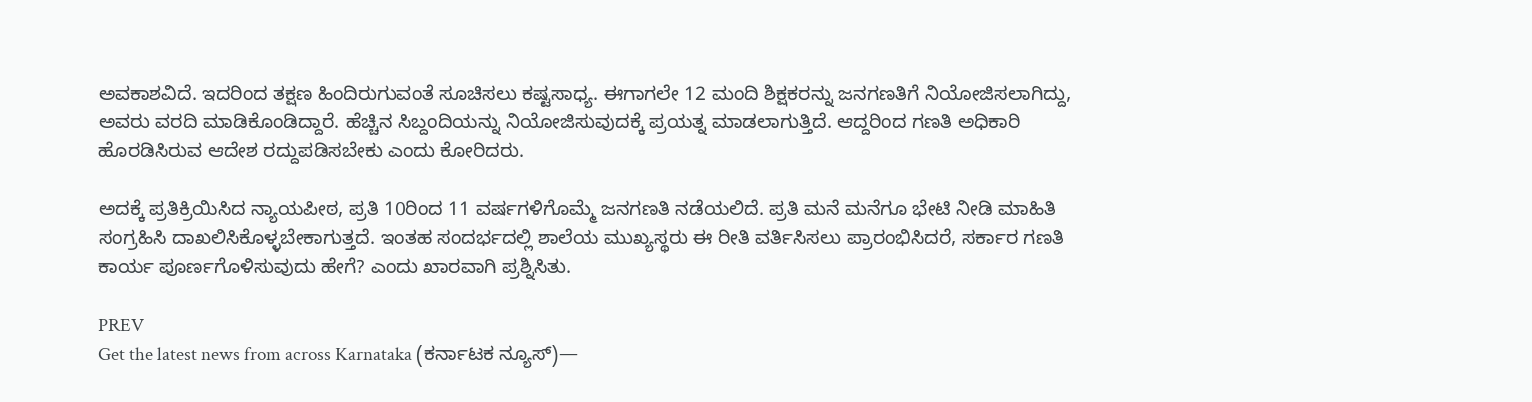ಅವಕಾಶವಿದೆ. ಇದರಿಂದ ತಕ್ಷಣ ಹಿಂದಿರುಗುವಂತೆ ಸೂಚಿಸಲು ಕಷ್ಟಸಾಧ್ಯ. ಈಗಾಗಲೇ 12 ಮಂದಿ ಶಿಕ್ಷಕರನ್ನು ಜನಗಣತಿಗೆ ನಿಯೋಜಿಸಲಾಗಿದ್ದು, ಅವರು ವರದಿ ಮಾಡಿಕೊಂಡಿದ್ದಾರೆ. ಹೆಚ್ಚಿನ ಸಿಬ್ದಂದಿಯನ್ನು ನಿಯೋಜಿಸುವುದಕ್ಕೆ ಪ್ರಯತ್ನ ಮಾಡಲಾಗುತ್ತಿದೆ. ಆದ್ದರಿಂದ ಗಣತಿ ಅಧಿಕಾರಿ ಹೊರಡಿಸಿರುವ ಆದೇಶ ರದ್ದುಪಡಿಸಬೇಕು ಎಂದು ಕೋರಿದರು.

ಅದಕ್ಕೆ ಪ್ರತಿಕ್ರಿಯಿಸಿದ ನ್ಯಾಯಪೀಠ, ಪ್ರತಿ 10ರಿಂದ 11 ವರ್ಷಗಳಿಗೊಮ್ಮೆ ಜನಗಣತಿ ನಡೆಯಲಿದೆ. ಪ್ರತಿ ಮನೆ ಮನೆಗೂ ಭೇಟಿ ನೀಡಿ ಮಾಹಿತಿ ಸಂಗ್ರಹಿಸಿ ದಾಖಲಿಸಿಕೊಳ್ಳಬೇಕಾಗುತ್ತದೆ. ಇಂತಹ ಸಂದರ್ಭದಲ್ಲಿ ಶಾಲೆಯ ಮುಖ್ಯಸ್ಥರು ಈ ರೀತಿ ವರ್ತಿಸಿಸಲು ಪ್ರಾರಂಭಿಸಿದರೆ, ಸರ್ಕಾರ ಗಣತಿ ಕಾರ್ಯ ಪೂರ್ಣಗೊಳಿಸುವುದು ಹೇಗೆ? ಎಂದು ಖಾರವಾಗಿ ಪ್ರಶ್ನಿಸಿತು.

PREV
Get the latest news from across Karnataka (ಕರ್ನಾಟಕ ನ್ಯೂಸ್)—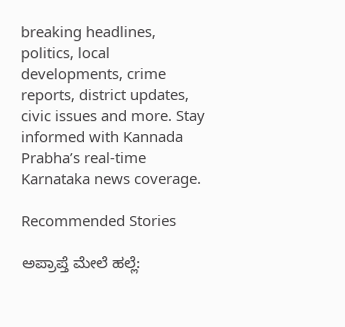breaking headlines, politics, local developments, crime reports, district updates, civic issues and more. Stay informed with Kannada Prabha’s real‑time Karnataka news coverage.

Recommended Stories

ಅಪ್ರಾಪ್ತೆ ಮೇಲೆ ಹಲ್ಲೆ: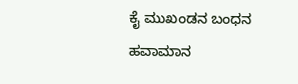ಕೈ ಮುಖಂಡನ ಬಂಧನ
ಹವಾಮಾನ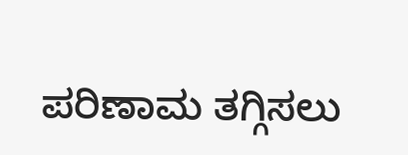ಪರಿಣಾಮ ತಗ್ಗಿಸಲು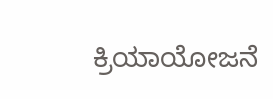ಕ್ರಿಯಾಯೋಜನೆ